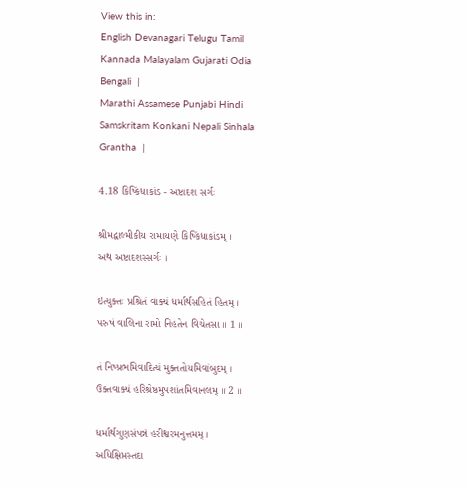View this in:
English Devanagari Telugu Tamil Kannada Malayalam Gujarati Odia Bengali  |
Marathi Assamese Punjabi Hindi Samskritam Konkani Nepali Sinhala Grantha  |

4.18 કિષ્કિંધાકાંડ - અષ્ટાદશ સર્ગઃ

શ્રીમદ્વાલ્મીકીય રામાયણે કિષ્કિંધાકાંડમ્ ।
અથ અષ્ટાદશસ્સર્ગઃ ।

ઇત્યુક્તઃ પ્રશ્રિતં વાક્યં ધર્માર્થસહિતં હિતમ્ ।
પરુષં વાલિના રામો નિહતેન વિચેતસા ॥ 1 ॥

તં નિષ્પ્રભમિવાદિત્યં મુક્તતોયમિવાંબુદમ્ ।
ઉક્તવાક્યં હરિશ્રેષ્ઠમુપશાંતમિવાનલમ્ ॥ 2 ॥

ધર્માર્થગુણસંપન્નં હરીશ્વરમનુત્તમમ્ ।
અધિક્ષિપ્તસ્તદા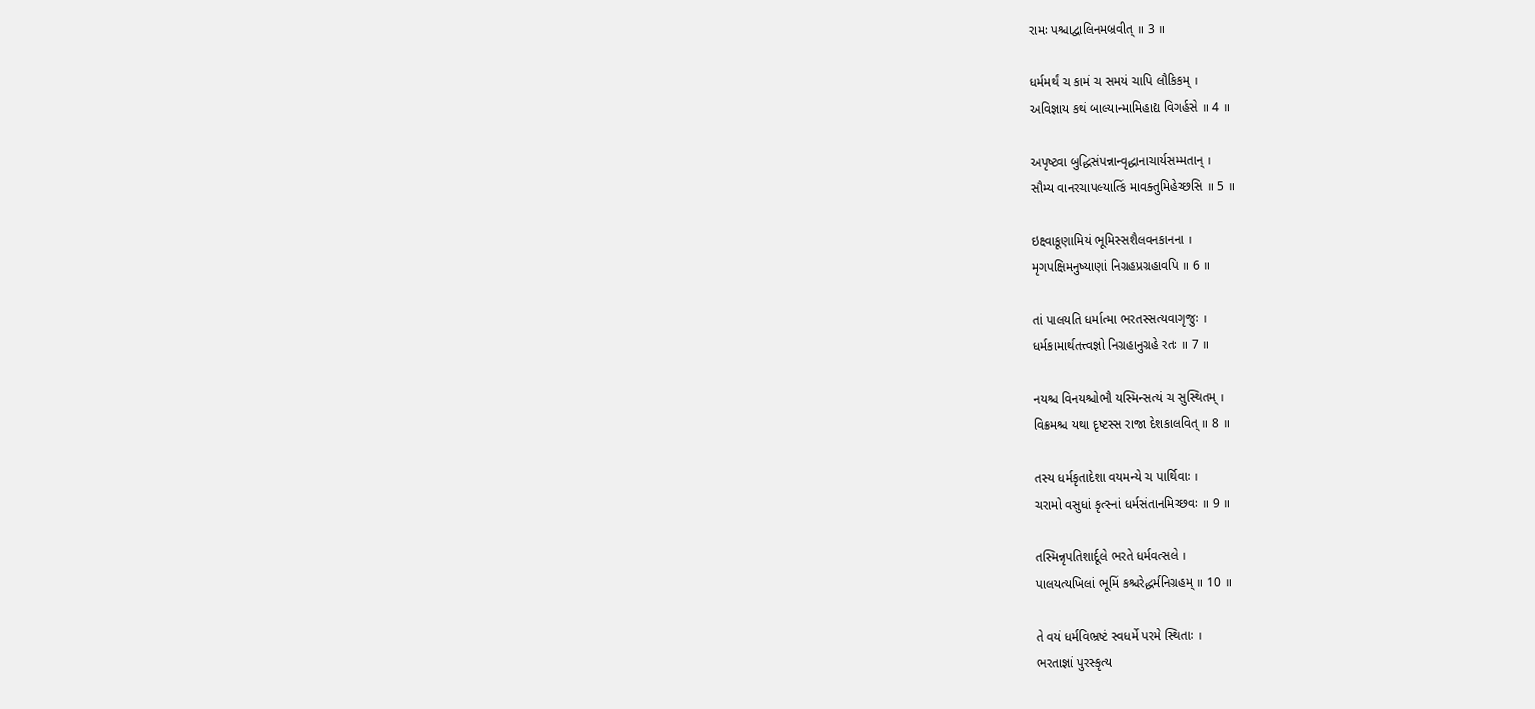રામઃ પશ્ચાદ્વાલિનમબ્રવીત્ ॥ 3 ॥

ધર્મમર્થં ચ કામં ચ સમયં ચાપિ લૌકિકમ્ ।
અવિજ્ઞાય કથં બાલ્યાન્મામિહાદ્ય વિગર્હસે ॥ 4 ॥

અપૃષ્ટ્વા બુદ્ધિસંપન્નાન્વૃદ્ધાનાચાર્યસમ્મતાન્ ।
સૌમ્ય વાનરચાપલ્યાત્કિં માવક્તુમિહેચ્છસિ ॥ 5 ॥

ઇક્ષ્વાકૂણામિયં ભૂમિસ્સશૈલવનકાનના ।
મૃગપક્ષિમનુષ્યાણાં નિગ્રહપ્રગ્રહાવપિ ॥ 6 ॥

તાં પાલયતિ ધર્માત્મા ભરતસ્સત્યવાગૃજુઃ ।
ધર્મકામાર્થતત્ત્વજ્ઞો નિગ્રહાનુગ્રહે રતઃ ॥ 7 ॥

નયશ્ચ વિનયશ્ચોભૌ યસ્મિન્સત્યં ચ સુસ્થિતમ્ ।
વિક્રમશ્ચ યથા દૃષ્ટસ્સ રાજા દેશકાલવિત્ ॥ 8 ॥

તસ્ય ધર્મકૃતાદેશા વયમન્યે ચ પાર્થિવાઃ ।
ચરામો વસુધાં કૃત્સ્નાં ધર્મસંતાનમિચ્છવઃ ॥ 9 ॥

તસ્મિન્નૃપતિશાર્દૂલે ભરતે ધર્મવત્સલે ।
પાલયત્યખિલાં ભૂમિં કશ્ચરેદ્ધર્મનિગ્રહમ્ ॥ 10 ॥

તે વયં ધર્મવિભ્રષ્ટં સ્વધર્મે પરમે સ્થિતાઃ ।
ભરતાજ્ઞાં પુરસ્કૃત્ય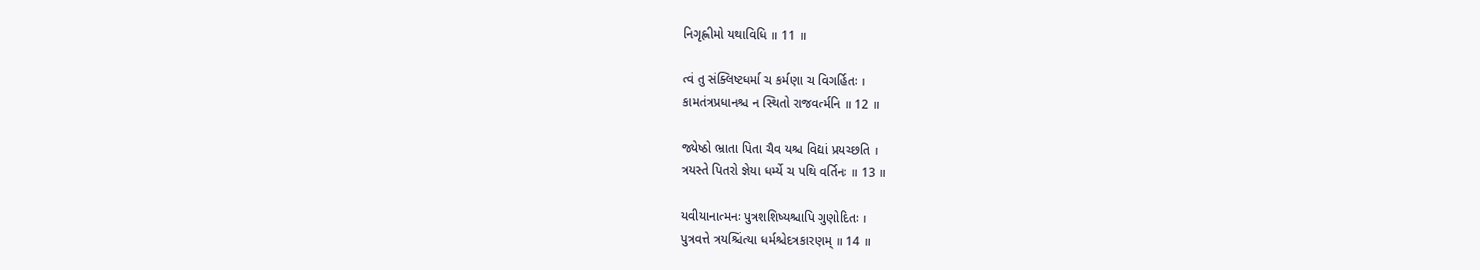નિગૃહ્ણીમો યથાવિધિ ॥ 11 ॥

ત્વં તુ સંક્લિષ્ટધર્મા ચ કર્મણા ચ વિગર્હિતઃ ।
કામતંત્રપ્રધાનશ્ચ ન સ્થિતો રાજવર્ત્મનિ ॥ 12 ॥

જ્યેષ્ઠો ભ્રાતા પિતા ચૈવ યશ્ચ વિદ્યાં પ્રયચ્છતિ ।
ત્રયસ્તે પિતરો જ્ઞેયા ધર્મ્યે ચ પથિ વર્તિનઃ ॥ 13 ॥

યવીયાનાત્મનઃ પુત્રશશિષ્યશ્ચાપિ ગુણોદિતઃ ।
પુત્રવત્તે ત્રયશ્ચિંત્યા ધર્મશ્ચેદત્રકારણમ્ ॥ 14 ॥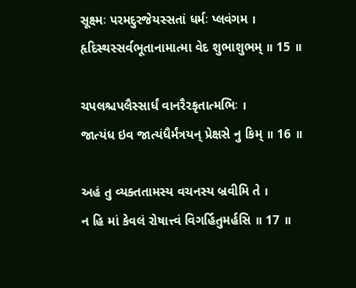સૂક્ષ્મઃ પરમદુરજેયસ્સતાં ધર્મઃ પ્લવંગમ ।
હૃદિસ્થસ્સર્વભૂતાનામાત્મા વેદ શુભાશુભમ્ ॥ 15 ॥

ચપલશ્ચપલૈસ્સાર્ધં વાનરૈરકૃતાત્મભિઃ ।
જાત્યંધ ઇવ જાત્યંધૈર્મંત્રયન્ પ્રેક્ષસે નુ કિમ્ ॥ 16 ॥

અહં તુ વ્યક્તતામસ્ય વચનસ્ય બ્રવીમિ તે ।
ન હિ માં કેવલં રોષાત્ત્વં વિગર્હિતુમર્હસિ ॥ 17 ॥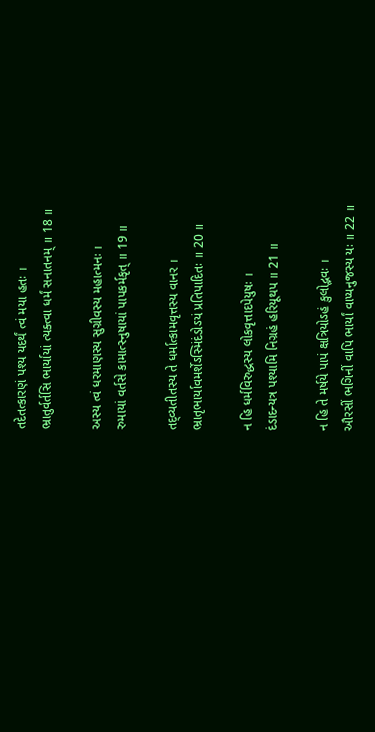તદેતત્કારણં પશ્ય યદર્થં ત્વં મયા હતઃ ।
ભ્રાતુર્વર્તસિ ભાર્યાયાં ત્યક્ત્વા ધર્મં સનાતનમ્ ॥ 18 ॥

અસ્ય ત્વં ધરમાણસ્ય સુગ્રીવસ્ય મહાત્મનઃ ।
રુમાયાં વર્તસે કામાત્સ્નુષાયાં પાપકર્મકૃત્ ॥ 19 ॥

તદ્વ્યતીતસ્ય તે ધર્માત્કામવૃત્તસ્ય વાનર ।
ભ્રાતૃભાર્યાવમર્શેઽસ્મિંદંડોઽયં પ્રતિપાદિતઃ ॥ 20 ॥

ન હિ ધર્મવિરુદ્ધસ્ય લોકવૃત્તાદપેયુષઃ ।
દંડાદન્યત્ર પશ્યામિ નિગ્રહં હરિયૂથપ ॥ 21 ॥

ન હિ તે મર્ષયે પાપં ક્ષત્રિયોઽહં કુલોદ્ભવઃ ।
ઔરસીં ભગિનીં વાપિ ભાર્યાં વાપ્યનુજસ્ય યઃ ॥ 22 ॥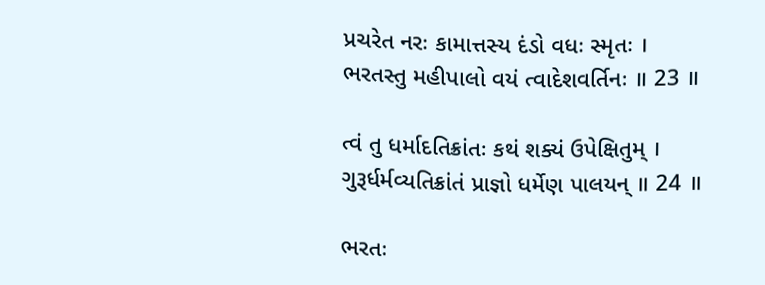પ્રચરેત નરઃ કામાત્તસ્ય દંડો વધઃ સ્મૃતઃ ।
ભરતસ્તુ મહીપાલો વયં ત્વાદેશવર્તિનઃ ॥ 23 ॥

ત્વં તુ ધર્માદતિક્રાંતઃ કથં શક્યં ઉપેક્ષિતુમ્ ।
ગુરૂર્ધર્મવ્યતિક્રાંતં પ્રાજ્ઞો ધર્મેણ પાલયન્ ॥ 24 ॥

ભરતઃ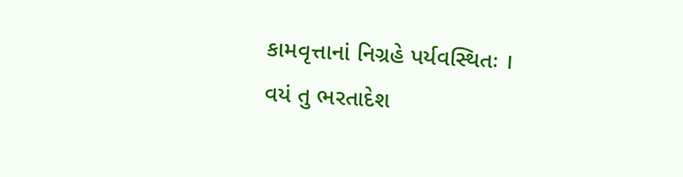કામવૃત્તાનાં નિગ્રહે પર્યવસ્થિતઃ ।
વયં તુ ભરતાદેશ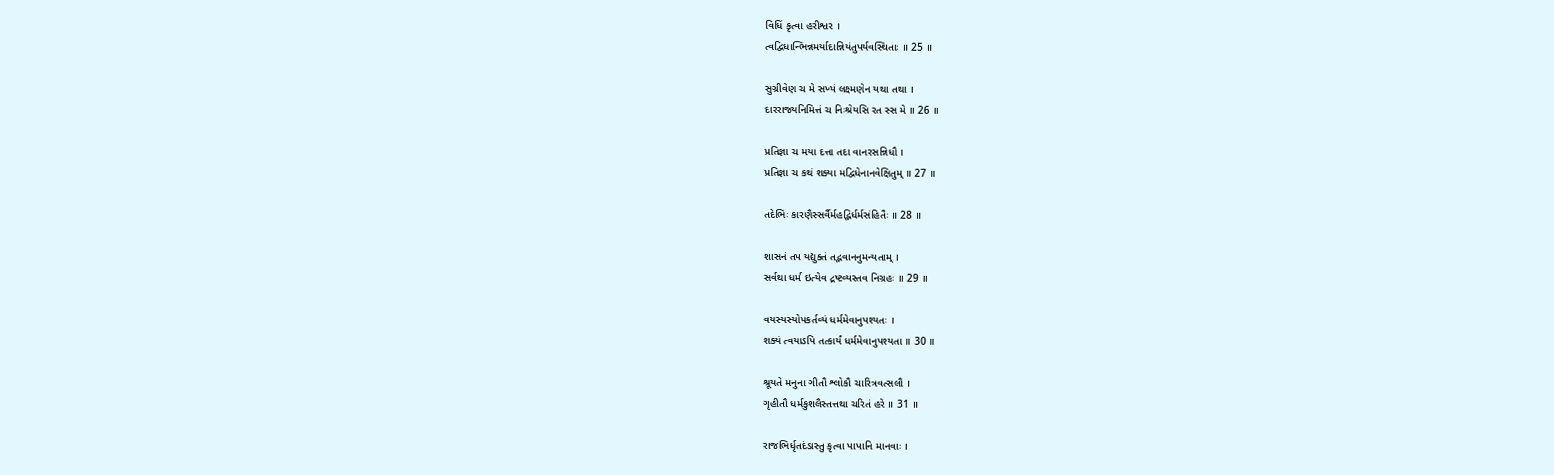વિધિં કૃત્વા હરીશ્વર ।
ત્વદ્વિધાન્ભિન્નમર્યાદાન્નિયંતુપર્યવસ્થિતાઃ ॥ 25 ॥

સુગ્રીવેણ ચ મે સખ્યં લક્ષ્મણેન યથા તથા ।
દારરાજ્યનિમિત્તં ચ નિઃશ્રેયસિ રત સ્સ મે ॥ 26 ॥

પ્રતિજ્ઞા ચ મયા દત્તા તદા વાનરસન્નિધૌ ।
પ્રતિજ્ઞા ચ કથં શક્યા મદ્વિધેનાનવેક્ષિતુમ્ ॥ 27 ॥

તદેભિઃ કારણૈસ્સર્વૈર્મહદ્ભિર્ધર્મસંહિતૈઃ ॥ 28 ॥

શાસનં તપ યદ્યુક્તં તદ્ભવાનનુમન્યતામ્ ।
સર્વથા ધર્મ ઇત્યેવ દ્રષ્ટવ્યસ્તવ નિગ્રહઃ ॥ 29 ॥

વયસ્યસ્યોપકર્તવ્યં ધર્મમેવાનુપશ્યતઃ ।
શક્યં ત્વયાઽપિ તત્કાર્યં ધર્મમેવાનુપશ્યતા ॥ 30 ॥

શ્રૂયતે મનુના ગીતૌ શ્લોકૌ ચારિત્રવત્સલૌ ।
ગૃહીતૌ ધર્મકુશલૈસ્તત્તથા ચરિતં હરે ॥ 31 ॥

રાજભિર્ધૃતદંડાસ્તુ કૃત્વા પાપાનિ માનવાઃ ।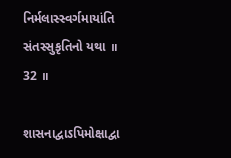નિર્મલાસ્સ્વર્ગમાયાંતિ સંતસ્સુકૃતિનો યથા ॥ 32 ॥

શાસનાદ્વાઽપિમોક્ષાદ્વા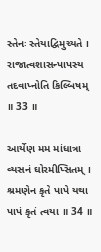સ્તેનઃ સ્તેયાદ્વિમુચ્યતે ।
રાજાત્વશાસન્પાપસ્ય તદવાપ્નોતિ કિલ્બિષમ્ ॥ 33 ॥

આર્યેણ મમ માંધાત્રા વ્યસનં ઘોરમીપ્સિતમ્ ।
શ્રમણેન કૃતે પાપે યથા પાપં કૃતં ત્વયા ॥ 34 ॥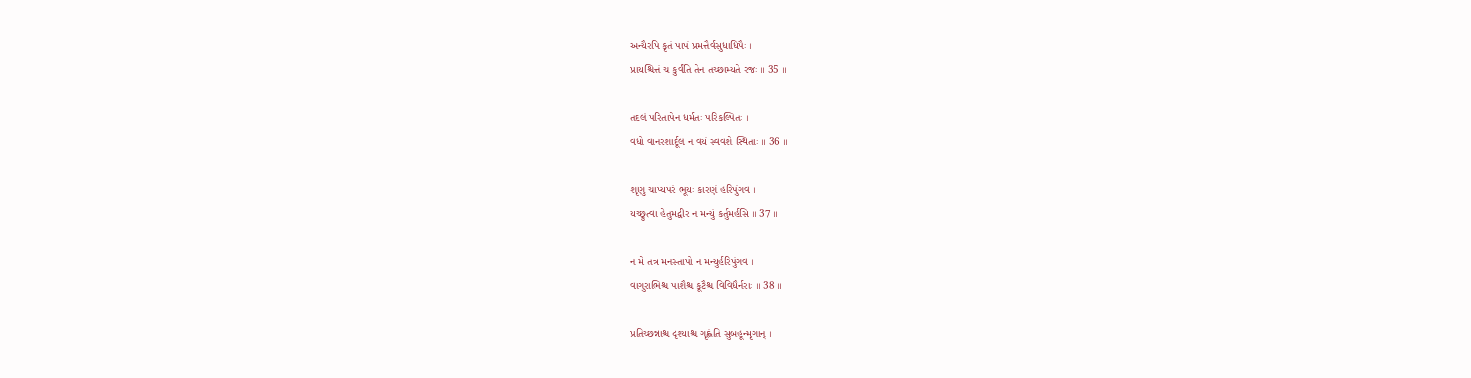અન્યૈરપિ કૃતં પાપં પ્રમત્તૈર્વસુધાધિપૈઃ ।
પ્રાયશ્ચિત્તં ચ કુર્વંતિ તેન તચ્છામ્યતે રજઃ ॥ 35 ॥

તદલં પરિતાપેન ધર્મતઃ પરિકલ્પિતઃ ।
વધો વાનરશાર્દૂલ ન વયં સ્વવશે સ્થિતાઃ ॥ 36 ॥

શૃણુ ચાપ્યપરં ભૂયઃ કારણં હરિપુંગવ ।
યચ્છ્રુત્વા હેતુમદ્વીર ન મન્યું કર્તુમર્હસિ ॥ 37 ॥

ન મે તત્ર મનસ્તાપો ન મન્યુર્હરિપુંગવ ।
વાગુરાભિશ્ચ પાશૈશ્ચ કૂટૈશ્ચ વિવિધૈર્નરાઃ ॥ 38 ॥

પ્રતિચ્છન્નાશ્ચ દૃશ્યાશ્ચ ગૃહ્ણંતિ સુબહૂન્મૃગાન્ ।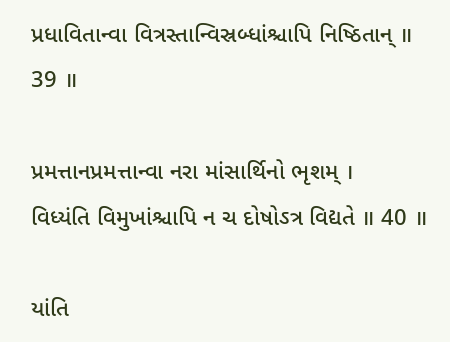પ્રધાવિતાન્વા વિત્રસ્તાન્વિસ્રબ્ધાંશ્ચાપિ નિષ્ઠિતાન્ ॥ 39 ॥

પ્રમત્તાનપ્રમત્તાન્વા નરા માંસાર્થિનો ભૃશમ્ ।
વિધ્યંતિ વિમુખાંશ્ચાપિ ન ચ દોષોઽત્ર વિદ્યતે ॥ 40 ॥

યાંતિ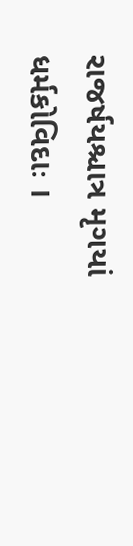રાજર્ષયશ્ચાત્ર મૃગયાં ધર્મકોવિદાઃ ।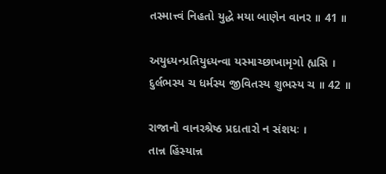તસ્માત્ત્વં નિહતો યુદ્ધે મયા બાણેન વાનર ॥ 41 ॥

અયુધ્યન્પ્રતિયુધ્યન્વા યસ્માચ્છાખામૃગો હ્યસિ ।
દુર્લભસ્ય ચ ધર્મસ્ય જીવિતસ્ય શુભસ્ય ચ ॥ 42 ॥

રાજાનો વાનરશ્રેષ્ઠ પ્રદાતારો ન સંશયઃ ।
તાન્ન હિંસ્યાન્ન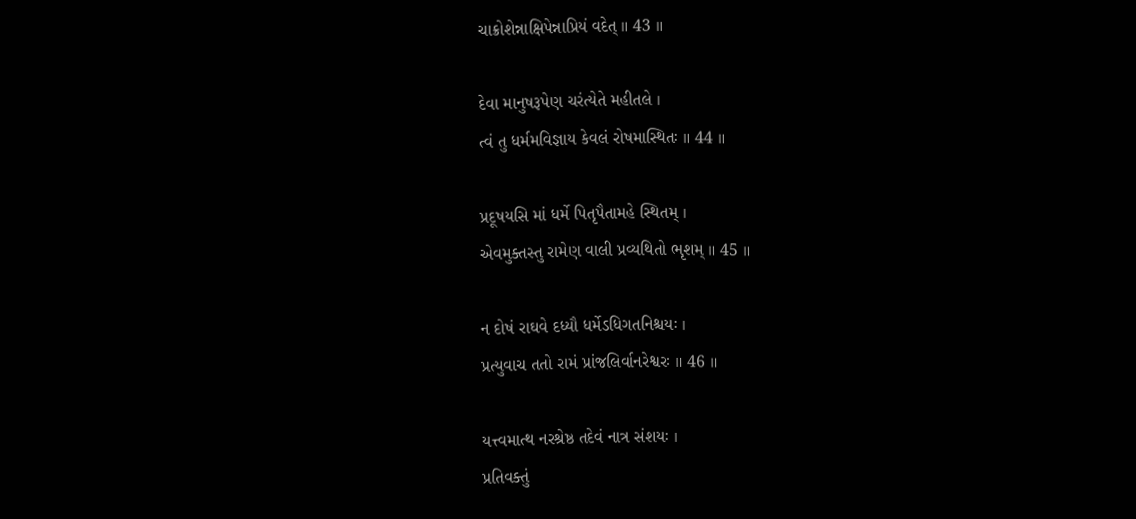ચાક્રોશેન્નાક્ષિપેન્નાપ્રિયં વદેત્ ॥ 43 ॥

દેવા માનુષરૂપેણ ચરંત્યેતે મહીતલે ।
ત્વં તુ ધર્મમવિજ્ઞાય કેવલં રોષમાસ્થિતઃ ॥ 44 ॥

પ્રદૂષયસિ માં ધર્મે પિતૃપૈતામહે સ્થિતમ્ ।
એવમુક્તસ્તુ રામેણ વાલી પ્રવ્યથિતો ભૃશમ્ ॥ 45 ॥

ન દોષં રાઘવે દધ્યૌ ધર્મેઽધિગતનિશ્ચયઃ ।
પ્રત્યુવાચ તતો રામં પ્રાંજલિર્વાનરેશ્વરઃ ॥ 46 ॥

યત્ત્વમાત્થ નરશ્રેષ્ઠ તદેવં નાત્ર સંશયઃ ।
પ્રતિવક્તું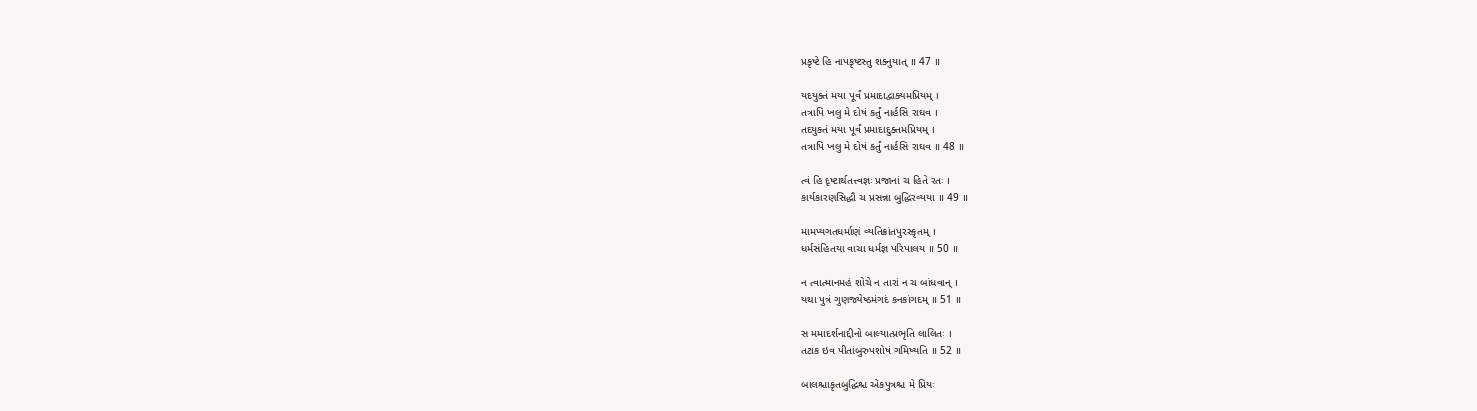પ્રકૃષ્ટે હિ નાપકૃષ્ટસ્તુ શક્નુયાત્ ॥ 47 ॥

યદયુક્તં મયા પૂર્વં પ્રમાદાદ્વાક્યમપ્રિયમ્ ।
તત્રાપિ ખલુ મે દોષં કર્તું નાર્હસિ રાઘવ ।
તદયુક્તં મયા પૂર્વં પ્રમાદાદુક્તમપ્રિયમ્ ।
તત્રાપિ ખલુ મે દોષં કર્તું નાર્હસિ રાઘવ ॥ 48 ॥

ત્વં હિ દૃષ્ટાર્થતત્ત્વજ્ઞઃ પ્રજાનાં ચ હિતે રતઃ ।
કાર્યકારણસિદ્ધૌ ચ પ્રસન્ના બુદ્ધિરવ્યયા ॥ 49 ॥

મામપ્યગતધર્માણં વ્યતિક્રાંતપુરસ્કૃતમ્ ।
ધર્મસંહિતયા વાચા ધર્મજ્ઞ પરિપાલય ॥ 50 ॥

ન ત્વાત્માનમહં શોચે ન તારાં ન ચ બાંધવાન્ ।
યથા પુત્રં ગુણજ્યેષ્ઠમંગદં કનકાંગદમ્ ॥ 51 ॥

સ મમાદર્શનાદ્દીનો બાલ્યાત્પ્રભૃતિ લાલિતઃ ।
તટાક ઇવ પીતાંબુરુપશોષં ગમિષ્યતિ ॥ 52 ॥

બાલશ્ચાકૃતબુદ્ધિશ્ચ એકપુત્રશ્ચ મે પ્રિયઃ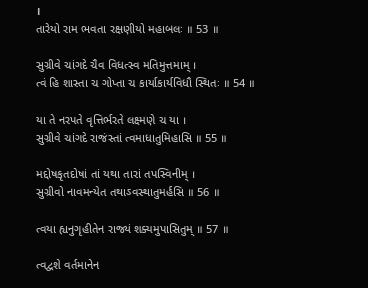।
તારેયો રામ ભવતા રક્ષણીયો મહાબલઃ ॥ 53 ॥

સુગ્રીવે ચાંગદે ચૈવ વિધત્સ્વ મતિમુત્તમામ્ ।
ત્વં હિ શાસ્તા ચ ગોપ્તા ચ કાર્યાકાર્યવિધૌ સ્થિતઃ ॥ 54 ॥

યા તે નરપતે વૃત્તિર્ભરતે લક્ષ્મણે ચ યા ।
સુગ્રીવે ચાંગદે રાજંસ્તાં ત્વમાધાતુમિહાસિ ॥ 55 ॥

મદ્દોષકૃતદોષાં તાં યથા તારાં તપસ્વિનીમ્ ।
સુગ્રીવો નાવમન્યેત તથાઽવસ્થાતુમર્હસિ ॥ 56 ॥

ત્વયા હ્યનુગૃહીતેન રાજ્યં શક્યમુપાસિતુમ્ ॥ 57 ॥

ત્વદ્વશે વર્તમાનેન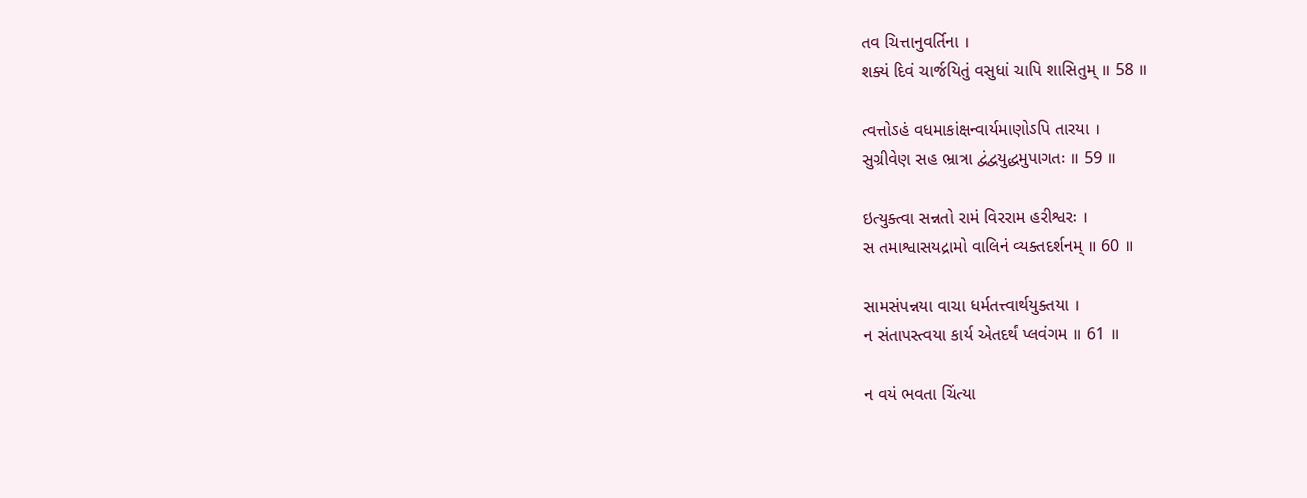તવ ચિત્તાનુવર્તિના ।
શક્યં દિવં ચાર્જયિતું વસુધાં ચાપિ શાસિતુમ્ ॥ 58 ॥

ત્વત્તોઽહં વધમાકાંક્ષન્વાર્યમાણોઽપિ તારયા ।
સુગ્રીવેણ સહ ભ્રાત્રા દ્વંદ્વયુદ્ધમુપાગતઃ ॥ 59 ॥

ઇત્યુક્ત્વા સન્નતો રામં વિરરામ હરીશ્વરઃ ।
સ તમાશ્વાસયદ્રામો વાલિનં વ્યક્તદર્શનમ્ ॥ 60 ॥

સામસંપન્નયા વાચા ધર્મતત્ત્વાર્થયુક્તયા ।
ન સંતાપસ્ત્વયા કાર્ય એતદર્થં પ્લવંગમ ॥ 61 ॥

ન વયં ભવતા ચિંત્યા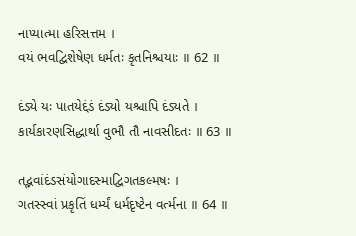નાપ્યાત્મા હરિસત્તમ ।
વયં ભવદ્વિશેષેણ ધર્મતઃ કૃતનિશ્ચયાઃ ॥ 62 ॥

દંડ્યે યઃ પાતયેદ્દંડં દંડ્યો યશ્ચાપિ દંડ્યતે ।
કાર્યકારણસિદ્ધાર્થા વુભૌ તૌ નાવસીદતઃ ॥ 63 ॥

તદ્ભવાંદંડસંયોગાદસ્માદ્વિગતકલ્મષઃ ।
ગતસ્સ્વાં પ્રકૃતિં ધર્મ્યં ધર્મદૃષ્ટેન વર્ત્મના ॥ 64 ॥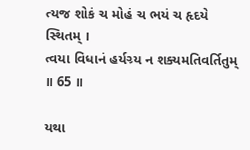ત્યજ શોકં ચ મોહં ચ ભયં ચ હૃદયે સ્થિતમ્ ।
ત્વયા વિધાનં હર્યગ્ર્ય ન શક્યમતિવર્તિતુમ્ ॥ 65 ॥

યથા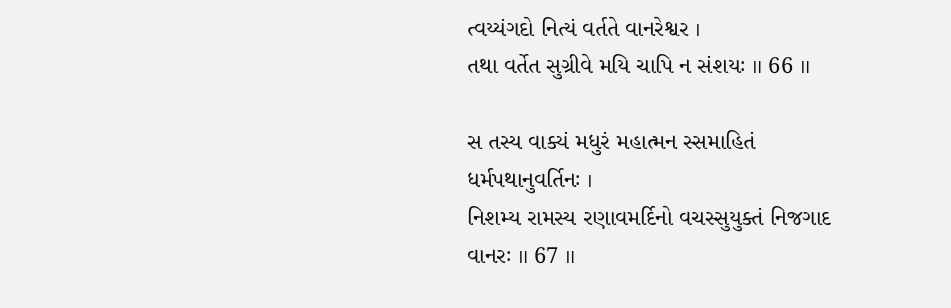ત્વય્યંગદો નિત્યં વર્તતે વાનરેશ્વર ।
તથા વર્તેત સુગ્રીવે મયિ ચાપિ ન સંશયઃ ॥ 66 ॥

સ તસ્ય વાક્યં મધુરં મહાત્મન સ્સમાહિતં ધર્મપથાનુવર્તિનઃ ।
નિશમ્ય રામસ્ય રણાવમર્દિનો વચસ્સુયુક્તં નિજગાદ વાનરઃ ॥ 67 ॥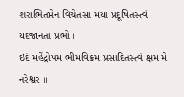શરાભિતપ્તેન વિચેતસા મયા પ્રદૂષિતસ્ત્વં યદજાનતા પ્રભો ।
ઇદં મહેંદ્રોપમ ભીમવિક્રમ પ્રસાદિતસ્ત્વં ક્ષમ મે નરેશ્વર ॥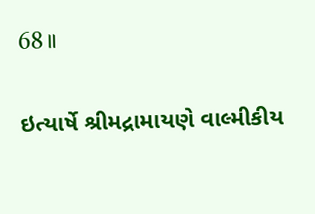68 ॥

ઇત્યાર્ષે શ્રીમદ્રામાયણે વાલ્મીકીય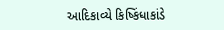આદિકાવ્યે કિષ્કિંધાકાંડે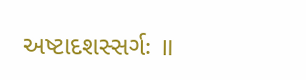અષ્ટાદશસ્સર્ગઃ ॥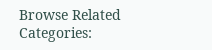Browse Related Categories: